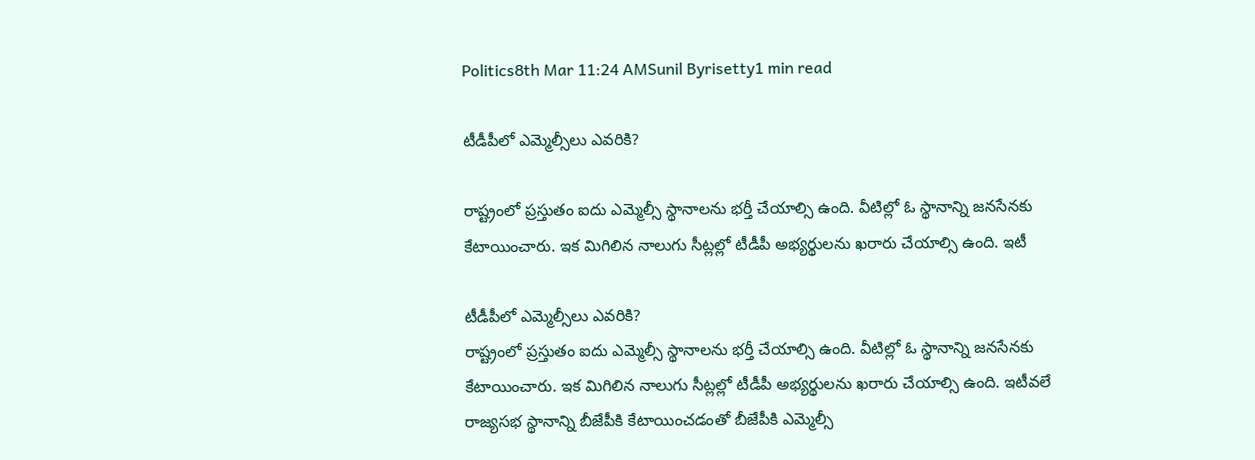Politics8th Mar 11:24 AMSunil Byrisetty1 min read

టీడీపీలో ఎమ్మెల్సీలు ఎవరికి?

రాష్ట్రంలో ప్రస్తుతం ఐదు ఎమ్మెల్సీ స్థానాలను భర్తీ చేయాల్సి ఉంది. వీటిల్లో ఓ స్థానాన్ని జనసేనకు కేటాయించారు. ఇక మిగిలిన నాలుగు సీట్లల్లో టీడీపీ అభ్యర్థులను ఖరారు చేయాల్సి ఉంది. ఇటీ

టీడీపీలో ఎమ్మెల్సీలు ఎవరికి?
రాష్ట్రంలో ప్రస్తుతం ఐదు ఎమ్మెల్సీ స్థానాలను భర్తీ చేయాల్సి ఉంది. వీటిల్లో ఓ స్థానాన్ని జనసేనకు కేటాయించారు. ఇక మిగిలిన నాలుగు సీట్లల్లో టీడీపీ అభ్యర్థులను ఖరారు చేయాల్సి ఉంది. ఇటీవలే రాజ్యసభ స్థానాన్ని బీజేపీకి కేటాయించడంతో బీజేపీకి ఎమ్మెల్సీ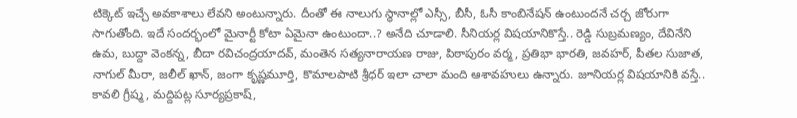టిక్కెట్ ఇచ్చే అవకాశాలు లేవని అంటున్నారు. దీంతో ఈ నాలుగు స్థానాల్లో ఎస్సీ, బీసీ, ఓసీ కాంబినేషన్ ఉంటుందనే చర్చ జోరుగా సాగుతోంది. ఇదే సందర్భంలో మైనార్టీ కోటా ఏమైనా ఉంటుందా..? అనేది చూడాలి. సీనియర్ల విషయానికొస్తే.. రెడ్డి సుబ్రమణ్యం, దేవినేని ఉమ, బుద్దా వెంకన్న, బీదా రవిచంద్రయాదవ్, మంతెన సత్యనారాయణ రాజు, పిఠాపురం వర్మ, ప్రతిభా భారతి, జవహర్, పీతల సుజాత, నాగుల్ మీరా, జలీల్ ఖాన్, జంగా కృష్ణమూర్తి, కొమాలపాటి శ్రీధర్ ఇలా చాలా మంది ఆశావహులు ఉన్నారు. జూనియర్ల విషయానికి వస్తే.. కావలి గ్రీష్మ, మద్దిపట్ల సూర్యప్రకాష్,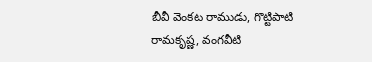బీవీ వెంకట రాముడు, గొట్టిపాటి రామకృష్ణ, వంగవీటి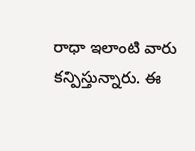రాధా ఇలాంటి వారు కన్పిస్తున్నారు. ఈ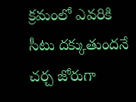క్రమంలో ఎవరికి సీటు దక్కుతుందనే చర్చ జోరుగా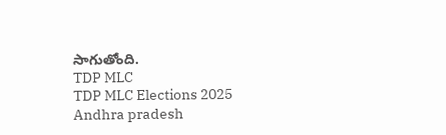సాగుతోంది.
TDP MLC
TDP MLC Elections 2025
Andhra pradesh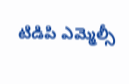టిడిపి ఎమ్మెల్సీ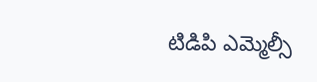టిడిపి ఎమ్మెల్సీ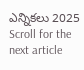ఎన్నికలు 2025
Scroll for the next article